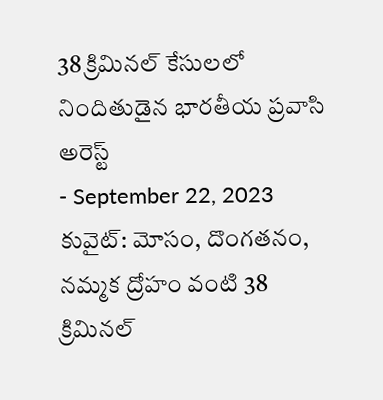38 క్రిమినల్ కేసులలో నిందితుడైన భారతీయ ప్రవాసి అరెస్ట్
- September 22, 2023
కువైట్: మోసం, దొంగతనం, నమ్మక ద్రోహం వంటి 38 క్రిమినల్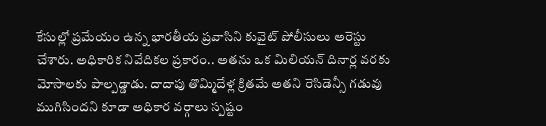కేసుల్లో ప్రమేయం ఉన్న భారతీయ ప్రవాసిని కువైట్ పోలీసులు అరెస్టు చేశారు. అధికారిక నివేదికల ప్రకారం.. అతను ఒక మిలియన్ దినార్ల వరకు మోసాలకు పాల్పడ్డాడు. దాదాపు తొమ్మిదేళ్ల క్రితమే అతని రెసిడెన్సీ గడువు ముగిసిందని కూడా అధికార వర్గాలు స్పష్టం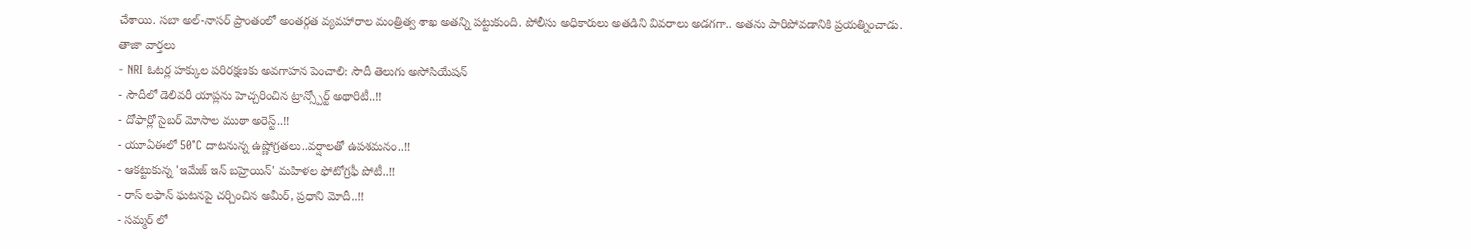చేశాయి. సబా అల్-నాసర్ ప్రాంతంలో అంతర్గత వ్యవహారాల మంత్రిత్వ శాఖ అతన్ని పట్టుకుంది. పోలీసు అధికారులు అతడిని వివరాలు అడగగా.. అతను పారిపోవడానికి ప్రయత్నించాడు.
తాజా వార్తలు
- NRI ఓటర్ల హక్కుల పరిరక్షణకు అవగాహన పెంచాలి: సౌదీ తెలుగు అసోసియేషన్
- సౌదీలో డెలివరీ యాప్లను హెచ్చరించిన ట్రాన్స్పోర్ట్ అథారిటీ..!!
- దోఫార్లో సైబర్ మోసాల ముఠా అరెస్ట్..!!
- యూఏఈలో 50°C దాటనున్న ఉష్ణోగ్రతలు..వర్షాలతో ఉపశమనం..!!
- ఆకట్టుకున్న 'ఇమేజ్ ఇన్ బహ్రెయిన్' మహిళల ఫోటోగ్రఫీ పోటీ..!!
- రాస్ లఫాన్ ఘటనపై చర్చించిన అమీర్, ప్రధాని మోదీ..!!
- సమ్మర్ లో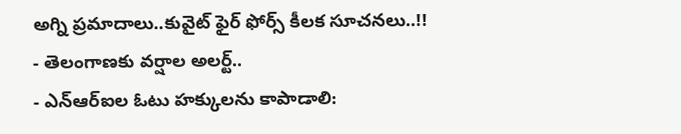అగ్ని ప్రమాదాలు..కువైట్ ఫైర్ ఫోర్స్ కీలక సూచనలు..!!
- తెలంగాణకు వర్షాల అలర్ట్..
- ఎన్ఆర్ఐల ఓటు హక్కులను కాపాడాలి: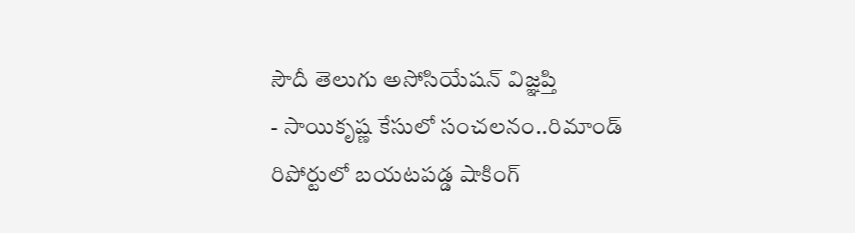సౌదీ తెలుగు అసోసియేషన్ విజ్ఞప్తి
- సాయికృష్ణ కేసులో సంచలనం..రిమాండ్ రిపోర్టులో బయటపడ్డ షాకింగ్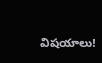విషయాలు!